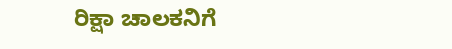ರಿಕ್ಷಾ ಚಾಲಕನಿಗೆ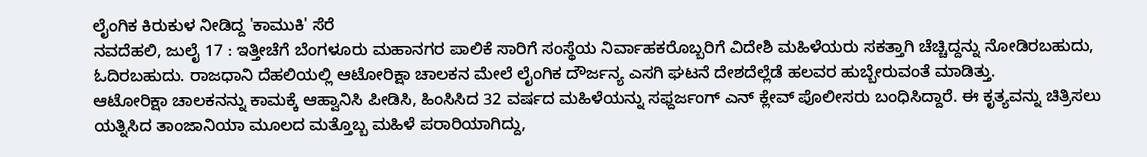ಲೈಂಗಿಕ ಕಿರುಕುಳ ನೀಡಿದ್ದ 'ಕಾಮುಕಿ' ಸೆರೆ
ನವದೆಹಲಿ, ಜುಲೈ 17 : ಇತ್ತೀಚೆಗೆ ಬೆಂಗಳೂರು ಮಹಾನಗರ ಪಾಲಿಕೆ ಸಾರಿಗೆ ಸಂಸ್ಥೆಯ ನಿರ್ವಾಹಕರೊಬ್ಬರಿಗೆ ವಿದೇಶಿ ಮಹಿಳೆಯರು ಸಕತ್ತಾಗಿ ಚೆಚ್ಚಿದ್ದನ್ನು ನೋಡಿರಬಹುದು, ಓದಿರಬಹುದು. ರಾಜಧಾನಿ ದೆಹಲಿಯಲ್ಲಿ ಆಟೋರಿಕ್ಷಾ ಚಾಲಕನ ಮೇಲೆ ಲೈಂಗಿಕ ದೌರ್ಜನ್ಯ ಎಸಗಿ ಘಟನೆ ದೇಶದೆಲ್ಲೆಡೆ ಹಲವರ ಹುಬ್ಬೇರುವಂತೆ ಮಾಡಿತ್ತು.
ಆಟೋರಿಕ್ಷಾ ಚಾಲಕನನ್ನು ಕಾಮಕ್ಕೆ ಆಹ್ವಾನಿಸಿ ಪೀಡಿಸಿ, ಹಿಂಸಿಸಿದ 32 ವರ್ಷದ ಮಹಿಳೆಯನ್ನು ಸಫ್ದರ್ಜಂಗ್ ಎನ್ ಕ್ಲೇವ್ ಪೊಲೀಸರು ಬಂಧಿಸಿದ್ದಾರೆ. ಈ ಕೃತ್ಯವನ್ನು ಚಿತ್ರಿಸಲು ಯತ್ನಿಸಿದ ತಾಂಜಾನಿಯಾ ಮೂಲದ ಮತ್ತೊಬ್ಬ ಮಹಿಳೆ ಪರಾರಿಯಾಗಿದ್ದು,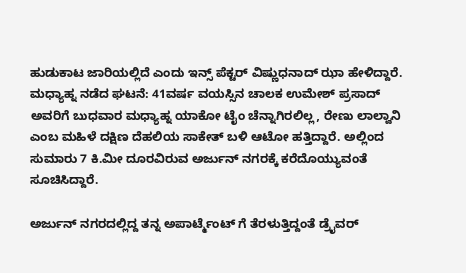ಹುಡುಕಾಟ ಜಾರಿಯಲ್ಲಿದೆ ಎಂದು ಇನ್ಸ್ ಪೆಕ್ಟರ್ ವಿಷ್ಣುಧನಾದ್ ಝಾ ಹೇಳಿದ್ದಾರೆ.
ಮಧ್ಯಾಹ್ನ ನಡೆದ ಘಟನೆ: 41ವರ್ಷ ವಯಸ್ಸಿನ ಚಾಲಕ ಉಮೇಶ್ ಪ್ರಸಾದ್ ಅವರಿಗೆ ಬುಧವಾರ ಮಧ್ಯಾಹ್ನ ಯಾಕೋ ಟೈಂ ಚೆನ್ನಾಗಿರಲಿಲ್ಲ, ರೇಣು ಲಾಲ್ವಾನಿ ಎಂಬ ಮಹಿಳೆ ದಕ್ಷಿಣ ದೆಹಲಿಯ ಸಾಕೇತ್ ಬಳಿ ಆಟೋ ಹತ್ತಿದ್ದಾರೆ. ಅಲ್ಲಿಂದ ಸುಮಾರು 7 ಕಿ.ಮೀ ದೂರವಿರುವ ಅರ್ಜುನ್ ನಗರಕ್ಕೆ ಕರೆದೊಯ್ಯುವಂತೆ ಸೂಚಿಸಿದ್ದಾರೆ.

ಅರ್ಜುನ್ ನಗರದಲ್ಲಿದ್ದ ತನ್ನ ಅಪಾರ್ಟ್ಮೆಂಟ್ ಗೆ ತೆರಳುತ್ತಿದ್ದಂತೆ ಡ್ರೈವರ್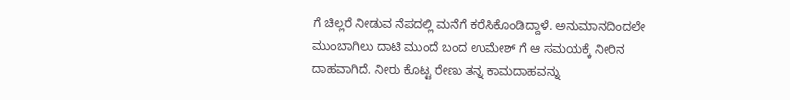ಗೆ ಚಿಲ್ಲರೆ ನೀಡುವ ನೆಪದಲ್ಲಿ ಮನೆಗೆ ಕರೆಸಿಕೊಂಡಿದ್ದಾಳೆ. ಅನುಮಾನದಿಂದಲೇ ಮುಂಬಾಗಿಲು ದಾಟಿ ಮುಂದೆ ಬಂದ ಉಮೇಶ್ ಗೆ ಆ ಸಮಯಕ್ಕೆ ನೀರಿನ ದಾಹವಾಗಿದೆ. ನೀರು ಕೊಟ್ಟ ರೇಣು ತನ್ನ ಕಾಮದಾಹವನ್ನು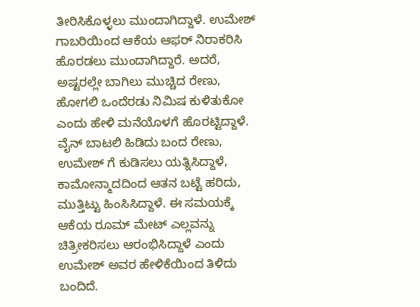ತೀರಿಸಿಕೊಳ್ಳಲು ಮುಂದಾಗಿದ್ದಾಳೆ. ಉಮೇಶ್ ಗಾಬರಿಯಿಂದ ಆಕೆಯ ಆಫರ್ ನಿರಾಕರಿಸಿ ಹೊರಡಲು ಮುಂದಾಗಿದ್ದಾರೆ. ಅದರೆ, ಅಷ್ಟರಲ್ಲೇ ಬಾಗಿಲು ಮುಚ್ಚಿದ ರೇಣು, ಹೋಗಲಿ ಒಂದೆರಡು ನಿಮಿಷ ಕುಳಿತುಕೋ ಎಂದು ಹೇಳಿ ಮನೆಯೊಳಗೆ ಹೊರಟ್ಟಿದ್ದಾಳೆ.
ವೈನ್ ಬಾಟಲಿ ಹಿಡಿದು ಬಂದ ರೇಣು, ಉಮೇಶ್ ಗೆ ಕುಡಿಸಲು ಯತ್ನಿಸಿದ್ದಾಳೆ, ಕಾಮೋನ್ಮಾದದಿಂದ ಆತನ ಬಟ್ಟೆ ಹರಿದು, ಮುತ್ತಿಟ್ಟು ಹಿಂಸಿಸಿದ್ದಾಳೆ. ಈ ಸಮಯಕ್ಕೆ ಆಕೆಯ ರೂಮ್ ಮೇಟ್ ಎಲ್ಲವನ್ನು ಚಿತ್ರೀಕರಿಸಲು ಆರಂಭಿಸಿದ್ದಾಳೆ ಎಂದು ಉಮೇಶ್ ಅವರ ಹೇಳಿಕೆಯಿಂದ ತಿಳಿದು ಬಂದಿದೆ.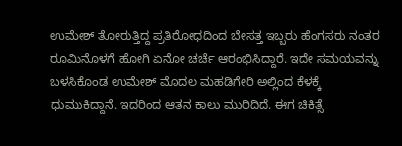ಉಮೇಶ್ ತೋರುತ್ತಿದ್ದ ಪ್ರತಿರೋಧದಿಂದ ಬೇಸತ್ತ ಇಬ್ಬರು ಹೆಂಗಸರು ನಂತರ ರೂಮಿನೊಳಗೆ ಹೋಗಿ ಏನೋ ಚರ್ಚೆ ಆರಂಭಿಸಿದ್ದಾರೆ. ಇದೇ ಸಮಯವನ್ನು ಬಳಸಿಕೊಂಡ ಉಮೇಶ್ ಮೊದಲ ಮಹಡಿಗೇರಿ ಅಲ್ಲಿಂದ ಕೆಳಕ್ಕೆ ಧುಮುಕಿದ್ದಾನೆ. ಇದರಿಂದ ಆತನ ಕಾಲು ಮುರಿದಿದೆ. ಈಗ ಚಿಕಿತ್ಸೆ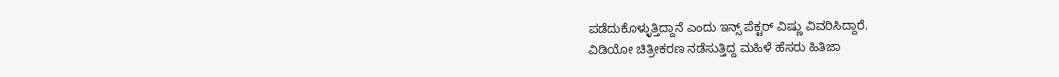ಪಡೆದುಕೊಳ್ಳುತ್ತಿದ್ದಾನೆ ಎಂದು ಇನ್ಸ್ ಪೆಕ್ಟರ್ ವಿಷ್ಣು ವಿವರಿಸಿದ್ದಾರೆ.
ವಿಡಿಯೋ ಚಿತ್ರೀಕರಣ ನಡೆಸುತ್ತಿದ್ದ ಮಹಿಳೆ ಹೆಸರು ಹಿತಿಜಾ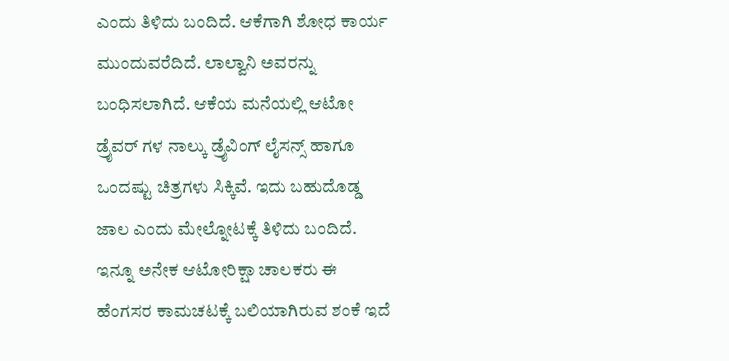ಎಂದು ತಿಳಿದು ಬಂದಿದೆ. ಆಕೆಗಾಗಿ ಶೋಧ ಕಾರ್ಯ ಮುಂದುವರೆದಿದೆ. ಲಾಲ್ವಾನಿ ಅವರನ್ನು ಬಂಧಿಸಲಾಗಿದೆ. ಆಕೆಯ ಮನೆಯಲ್ಲಿ ಆಟೋ ಡ್ರೈವರ್ ಗಳ ನಾಲ್ಕು ಡ್ರೈವಿಂಗ್ ಲೈಸನ್ಸ್ ಹಾಗೂ ಒಂದಷ್ಟು ಚಿತ್ರಗಳು ಸಿಕ್ಕಿವೆ. ಇದು ಬಹುದೊಡ್ಡ ಜಾಲ ಎಂದು ಮೇಲ್ನೋಟಕ್ಕೆ ತಿಳಿದು ಬಂದಿದೆ. ಇನ್ನೂ ಅನೇಕ ಆಟೋರಿಕ್ಷಾ ಚಾಲಕರು ಈ ಹೆಂಗಸರ ಕಾಮಚಟಕ್ಕೆ ಬಲಿಯಾಗಿರುವ ಶಂಕೆ ಇದೆ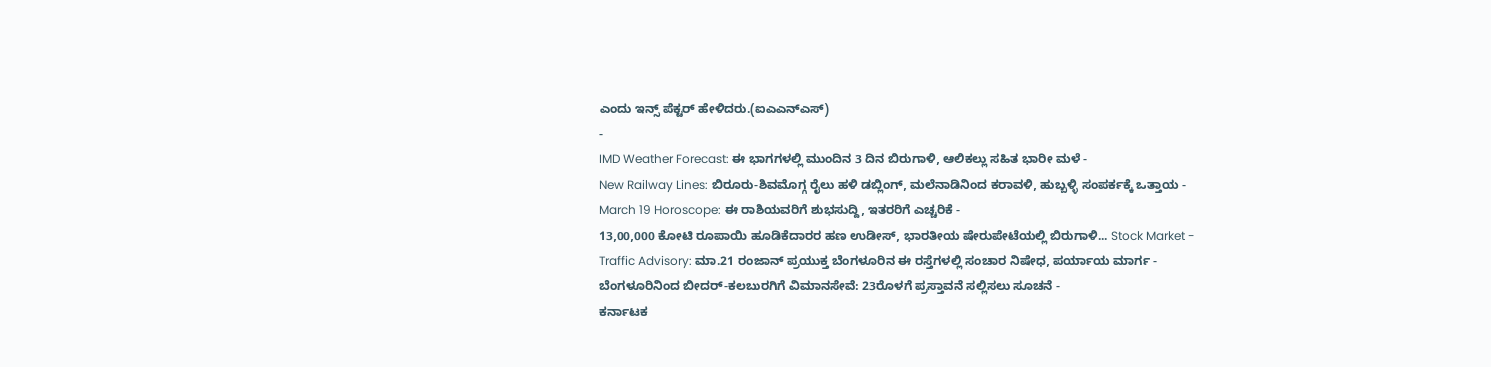ಎಂದು ಇನ್ಸ್ ಪೆಕ್ಟರ್ ಹೇಳಿದರು.(ಐಎಎನ್ಎಸ್)
-
IMD Weather Forecast: ಈ ಭಾಗಗಳಲ್ಲಿ ಮುಂದಿನ 3 ದಿನ ಬಿರುಗಾಳಿ, ಆಲಿಕಲ್ಲು ಸಹಿತ ಭಾರೀ ಮಳೆ -
New Railway Lines: ಬಿರೂರು-ಶಿವಮೊಗ್ಗ ರೈಲು ಹಳಿ ಡಬ್ಲಿಂಗ್, ಮಲೆನಾಡಿನಿಂದ ಕರಾವಳಿ, ಹುಬ್ಬಳ್ಳಿ ಸಂಪರ್ಕಕ್ಕೆ ಒತ್ತಾಯ -
March 19 Horoscope: ಈ ರಾಶಿಯವರಿಗೆ ಶುಭಸುದ್ದಿ, ಇತರರಿಗೆ ಎಚ್ಚರಿಕೆ -
13,00,000 ಕೋಟಿ ರೂಪಾಯಿ ಹೂಡಿಕೆದಾರರ ಹಣ ಉಡೀಸ್, ಭಾರತೀಯ ಷೇರುಪೇಟೆಯಲ್ಲಿ ಬಿರುಗಾಳಿ... Stock Market -
Traffic Advisory: ಮಾ.21 ರಂಜಾನ್ ಪ್ರಯುಕ್ತ ಬೆಂಗಳೂರಿನ ಈ ರಸ್ತೆಗಳಲ್ಲಿ ಸಂಚಾರ ನಿಷೇಧ, ಪರ್ಯಾಯ ಮಾರ್ಗ -
ಬೆಂಗಳೂರಿನಿಂದ ಬೀದರ್-ಕಲಬುರಗಿಗೆ ವಿಮಾನಸೇವೆ: 23ರೊಳಗೆ ಪ್ರಸ್ತಾವನೆ ಸಲ್ಲಿಸಲು ಸೂಚನೆ -
ಕರ್ನಾಟಕ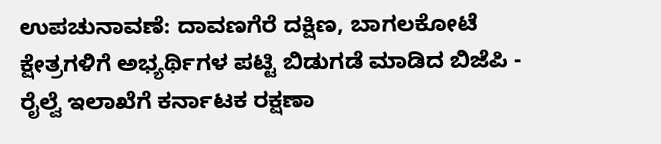ಉಪಚುನಾವಣೆ: ದಾವಣಗೆರೆ ದಕ್ಷಿಣ, ಬಾಗಲಕೋಟೆ ಕ್ಷೇತ್ರಗಳಿಗೆ ಅಭ್ಯರ್ಥಿಗಳ ಪಟ್ಟಿ ಬಿಡುಗಡೆ ಮಾಡಿದ ಬಿಜೆಪಿ -
ರೈಲ್ವೆ ಇಲಾಖೆಗೆ ಕರ್ನಾಟಕ ರಕ್ಷಣಾ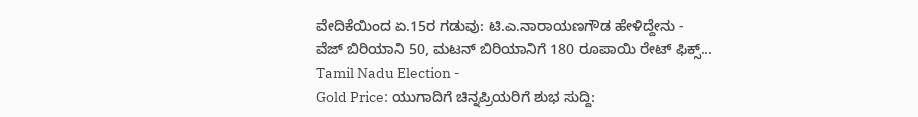ವೇದಿಕೆಯಿಂದ ಏ.15ರ ಗಡುವು: ಟಿ.ಎ.ನಾರಾಯಣಗೌಡ ಹೇಳಿದ್ದೇನು -
ವೆಜ್ ಬಿರಿಯಾನಿ 50, ಮಟನ್ ಬಿರಿಯಾನಿಗೆ 180 ರೂಪಾಯಿ ರೇಟ್ ಫಿಕ್ಸ್... Tamil Nadu Election -
Gold Price: ಯುಗಾದಿಗೆ ಚಿನ್ನಪ್ರಿಯರಿಗೆ ಶುಭ ಸುದ್ದಿ: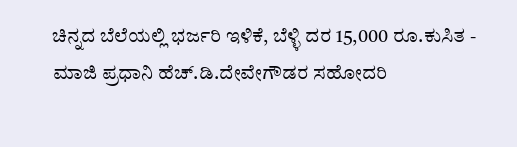ಚಿನ್ನದ ಬೆಲೆಯಲ್ಲಿ ಭರ್ಜರಿ ಇಳಿಕೆ, ಬೆಳ್ಳಿ ದರ 15,000 ರೂ.ಕುಸಿತ -
ಮಾಜಿ ಪ್ರಧಾನಿ ಹೆಚ್.ಡಿ.ದೇವೇಗೌಡರ ಸಹೋದರಿ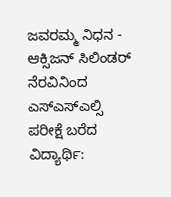ಜವರಮ್ಮ ನಿಧನ -
ಆಕ್ಸಿಜನ್ ಸಿಲಿಂಡರ್ ನೆರವಿನಿಂದ ಎಸ್ಎಸ್ಎಲ್ಸಿ ಪರೀಕ್ಷೆ ಬರೆದ ವಿದ್ಯಾರ್ಥಿ: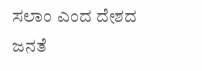ಸಲಾಂ ಎಂದ ದೇಶದ ಜನತೆ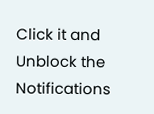Click it and Unblock the Notifications